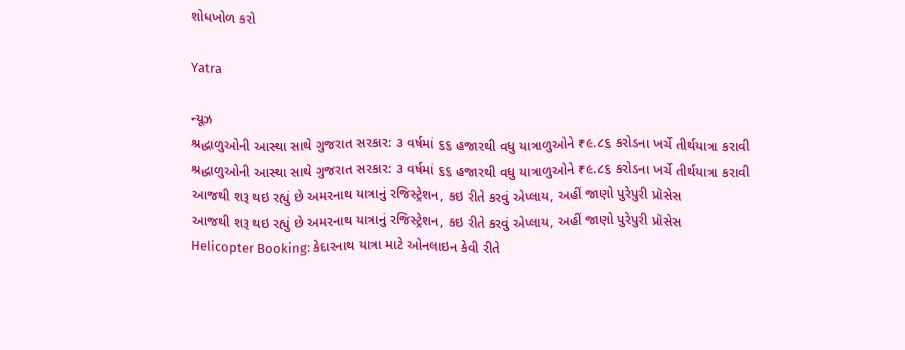શોધખોળ કરો

Yatra

ન્યૂઝ
શ્રદ્ધાળુઓની આસ્થા સાથે ગુજરાત સરકાર: ૩ વર્ષમાં ૬૬ હજારથી વધુ યાત્રાળુઓને ₹૯.૮૬ કરોડના ખર્ચે તીર્થયાત્રા કરાવી
શ્રદ્ધાળુઓની આસ્થા સાથે ગુજરાત સરકાર: ૩ વર્ષમાં ૬૬ હજારથી વધુ યાત્રાળુઓને ₹૯.૮૬ કરોડના ખર્ચે તીર્થયાત્રા કરાવી
આજથી શરૂ થઇ રહ્યું છે અમરનાથ યાત્રાનું રજિસ્ટ્રેશન, કઇ રીતે કરવું એપ્લાય, અહીં જાણો પુરેપુરી પ્રૉસેસ
આજથી શરૂ થઇ રહ્યું છે અમરનાથ યાત્રાનું રજિસ્ટ્રેશન, કઇ રીતે કરવું એપ્લાય, અહીં જાણો પુરેપુરી પ્રૉસેસ
Helicopter Booking: કેદારનાથ યાત્રા માટે ઓનલાઇન કેવી રીતે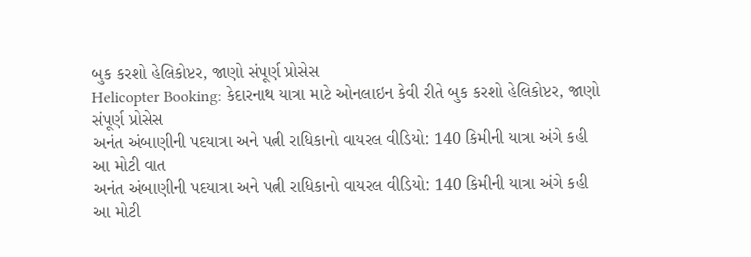બુક કરશો હેલિકોપ્ટર, જાણો સંપૂર્ણ પ્રોસેસ
Helicopter Booking: કેદારનાથ યાત્રા માટે ઓનલાઇન કેવી રીતે બુક કરશો હેલિકોપ્ટર, જાણો સંપૂર્ણ પ્રોસેસ
અનંત અંબાણીની પદયાત્રા અને પત્ની રાધિકાનો વાયરલ વીડિયો: 140 કિમીની યાત્રા અંગે કહી આ મોટી વાત
અનંત અંબાણીની પદયાત્રા અને પત્ની રાધિકાનો વાયરલ વીડિયો: 140 કિમીની યાત્રા અંગે કહી આ મોટી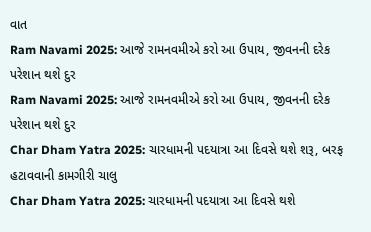વાત
Ram Navami 2025: આજે રામનવમીએ કરો આ ઉપાય, જીવનની દરેક પરેશાન થશે દુર
Ram Navami 2025: આજે રામનવમીએ કરો આ ઉપાય, જીવનની દરેક પરેશાન થશે દુર
Char Dham Yatra 2025: ચારધામની પદયાત્રા આ દિવસે થશે શરૂ, બરફ હટાવવાની કામગીરી ચાલુ
Char Dham Yatra 2025: ચારધામની પદયાત્રા આ દિવસે થશે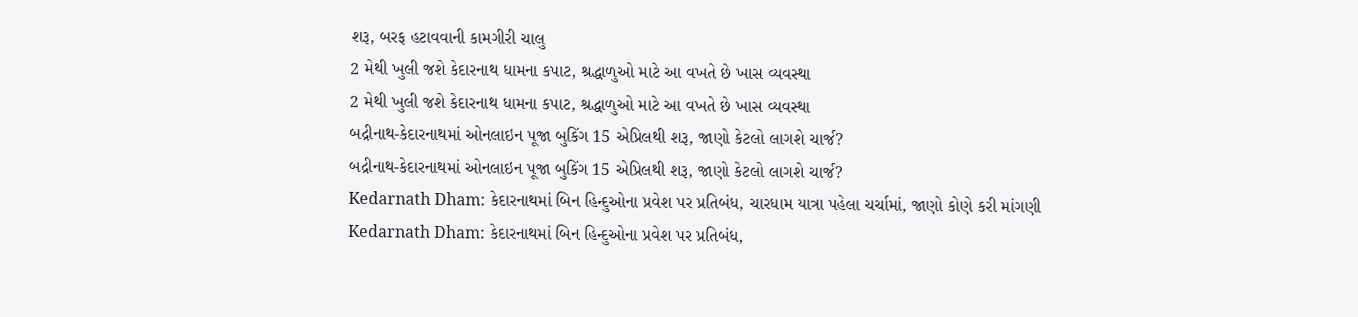શરૂ, બરફ હટાવવાની કામગીરી ચાલુ
2 મેથી ખુલી જશે કેદારનાથ ધામના કપાટ, શ્રદ્ધાળુઓ માટે આ વખતે છે ખાસ વ્યવસ્થા
2 મેથી ખુલી જશે કેદારનાથ ધામના કપાટ, શ્રદ્ધાળુઓ માટે આ વખતે છે ખાસ વ્યવસ્થા
બદ્રીનાથ-કેદારનાથમાં ઓનલાઇન પૂજા બુકિંગ 15 એપ્રિલથી શરૂ, જાણો કેટલો લાગશે ચાર્જ?
બદ્રીનાથ-કેદારનાથમાં ઓનલાઇન પૂજા બુકિંગ 15 એપ્રિલથી શરૂ, જાણો કેટલો લાગશે ચાર્જ?
Kedarnath Dham: કેદારનાથમાં બિન હિન્દુઓના પ્રવેશ પર પ્રતિબંધ, ચારધામ યાત્રા પહેલા ચર્ચામાં, જાણો કોણે કરી માંગણી
Kedarnath Dham: કેદારનાથમાં બિન હિન્દુઓના પ્રવેશ પર પ્રતિબંધ,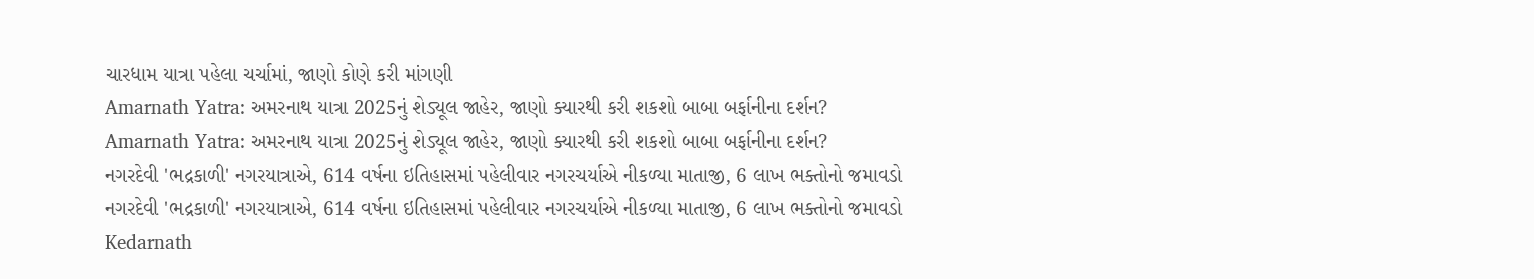ચારધામ યાત્રા પહેલા ચર્ચામાં, જાણો કોણે કરી માંગણી
Amarnath Yatra: અમરનાથ યાત્રા 2025નું શેડ્યૂલ જાહેર, જાણો ક્યારથી કરી શકશો બાબા બર્ફાનીના દર્શન?
Amarnath Yatra: અમરનાથ યાત્રા 2025નું શેડ્યૂલ જાહેર, જાણો ક્યારથી કરી શકશો બાબા બર્ફાનીના દર્શન?
નગરદેવી 'ભદ્રકાળી' નગરયાત્રાએ, 614 વર્ષના ઇતિહાસમાં પહેલીવાર નગરચર્યાએ નીકળ્યા માતાજી, 6 લાખ ભક્તોનો જમાવડો
નગરદેવી 'ભદ્રકાળી' નગરયાત્રાએ, 614 વર્ષના ઇતિહાસમાં પહેલીવાર નગરચર્યાએ નીકળ્યા માતાજી, 6 લાખ ભક્તોનો જમાવડો
Kedarnath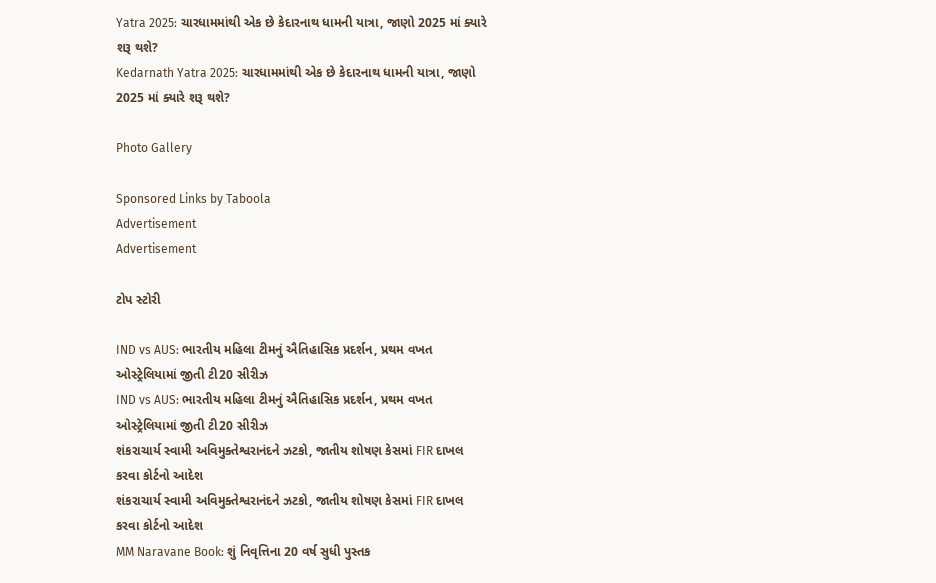Yatra 2025: ચારધામમાંથી એક છે કેદારનાથ ધામની યાત્રા, જાણો 2025 માં ક્યારે શરૂ થશે?
Kedarnath Yatra 2025: ચારધામમાંથી એક છે કેદારનાથ ધામની યાત્રા, જાણો 2025 માં ક્યારે શરૂ થશે?

Photo Gallery

Sponsored Links by Taboola
Advertisement
Advertisement

ટોપ સ્ટોરી

IND vs AUS: ભારતીય મહિલા ટીમનું ઐતિહાસિક પ્રદર્શન, પ્રથમ વખત ઓસ્ટ્રેલિયામાં જીતી ટી20 સીરીઝ
IND vs AUS: ભારતીય મહિલા ટીમનું ઐતિહાસિક પ્રદર્શન, પ્રથમ વખત ઓસ્ટ્રેલિયામાં જીતી ટી20 સીરીઝ
શંકરાચાર્ય સ્વામી અવિમુક્તેશ્વરાનંદને ઝટકો, જાતીય શોષણ કેસમાં FIR દાખલ કરવા કોર્ટનો આદેશ
શંકરાચાર્ય સ્વામી અવિમુક્તેશ્વરાનંદને ઝટકો, જાતીય શોષણ કેસમાં FIR દાખલ કરવા કોર્ટનો આદેશ
MM Naravane Book: શું નિવૃત્તિના 20 વર્ષ સુધી પુસ્તક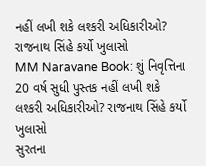નહીં લખી શકે લશ્કરી અધિકારીઓ? રાજનાથ સિંહે કર્યો ખુલાસો
MM Naravane Book: શું નિવૃત્તિના 20 વર્ષ સુધી પુસ્તક નહીં લખી શકે લશ્કરી અધિકારીઓ? રાજનાથ સિંહે કર્યો ખુલાસો
સુરતના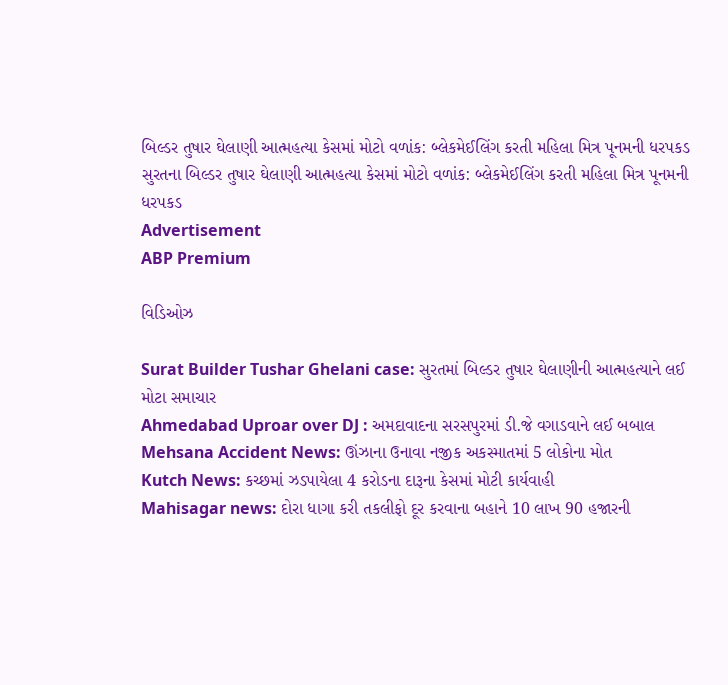બિલ્ડર તુષાર ઘેલાણી આત્મહત્યા કેસમાં મોટો વળાંક: બ્લેકમેઈલિંગ કરતી મહિલા મિત્ર પૂનમની ધરપકડ
સુરતના બિલ્ડર તુષાર ઘેલાણી આત્મહત્યા કેસમાં મોટો વળાંક: બ્લેકમેઈલિંગ કરતી મહિલા મિત્ર પૂનમની ધરપકડ
Advertisement
ABP Premium

વિડિઓઝ

Surat Builder Tushar Ghelani case: સુરતમાં બિલ્ડર તુષાર ઘેલાણીની આત્મહત્યાને લઈ મોટા સમાચાર
Ahmedabad Uproar over DJ : અમદાવાદના સરસપુરમાં ડી.જે વગાડવાને લઈ બબાલ
Mehsana Accident News: ઊંઝાના ઉનાવા નજીક અકસ્માતમાં 5 લોકોના મોત
Kutch News: કચ્છમાં ઝડપાયેલા 4 કરોડના દારૂના કેસમાં મોટી કાર્યવાહી
Mahisagar news: દોરા ધાગા કરી તકલીફો દૂર કરવાના બહાને 10 લાખ 90 હજારની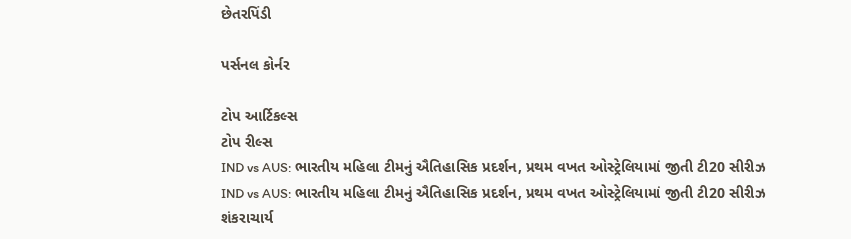છેતરપિંડી

પર્સનલ કોર્નર

ટોપ આર્ટિકલ્સ
ટોપ રીલ્સ
IND vs AUS: ભારતીય મહિલા ટીમનું ઐતિહાસિક પ્રદર્શન, પ્રથમ વખત ઓસ્ટ્રેલિયામાં જીતી ટી20 સીરીઝ
IND vs AUS: ભારતીય મહિલા ટીમનું ઐતિહાસિક પ્રદર્શન, પ્રથમ વખત ઓસ્ટ્રેલિયામાં જીતી ટી20 સીરીઝ
શંકરાચાર્ય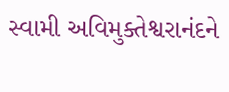સ્વામી અવિમુક્તેશ્વરાનંદને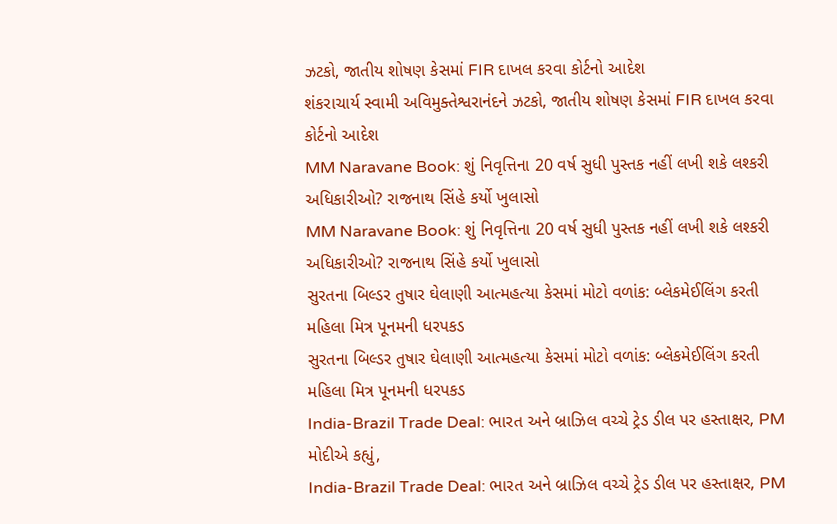ઝટકો, જાતીય શોષણ કેસમાં FIR દાખલ કરવા કોર્ટનો આદેશ
શંકરાચાર્ય સ્વામી અવિમુક્તેશ્વરાનંદને ઝટકો, જાતીય શોષણ કેસમાં FIR દાખલ કરવા કોર્ટનો આદેશ
MM Naravane Book: શું નિવૃત્તિના 20 વર્ષ સુધી પુસ્તક નહીં લખી શકે લશ્કરી અધિકારીઓ? રાજનાથ સિંહે કર્યો ખુલાસો
MM Naravane Book: શું નિવૃત્તિના 20 વર્ષ સુધી પુસ્તક નહીં લખી શકે લશ્કરી અધિકારીઓ? રાજનાથ સિંહે કર્યો ખુલાસો
સુરતના બિલ્ડર તુષાર ઘેલાણી આત્મહત્યા કેસમાં મોટો વળાંક: બ્લેકમેઈલિંગ કરતી મહિલા મિત્ર પૂનમની ધરપકડ
સુરતના બિલ્ડર તુષાર ઘેલાણી આત્મહત્યા કેસમાં મોટો વળાંક: બ્લેકમેઈલિંગ કરતી મહિલા મિત્ર પૂનમની ધરપકડ
India-Brazil Trade Deal: ભારત અને બ્રાઝિલ વચ્ચે ટ્રેડ ડીલ પર હસ્તાક્ષર, PM મોદીએ કહ્યું,
India-Brazil Trade Deal: ભારત અને બ્રાઝિલ વચ્ચે ટ્રેડ ડીલ પર હસ્તાક્ષર, PM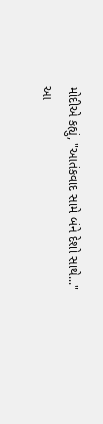મોદીએ કહ્યું, "આતંકવાદ સામે બંને દેશો સાથે..."
આ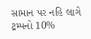સામાન પર નહિ લાગે ટ્રમ્પનો 10%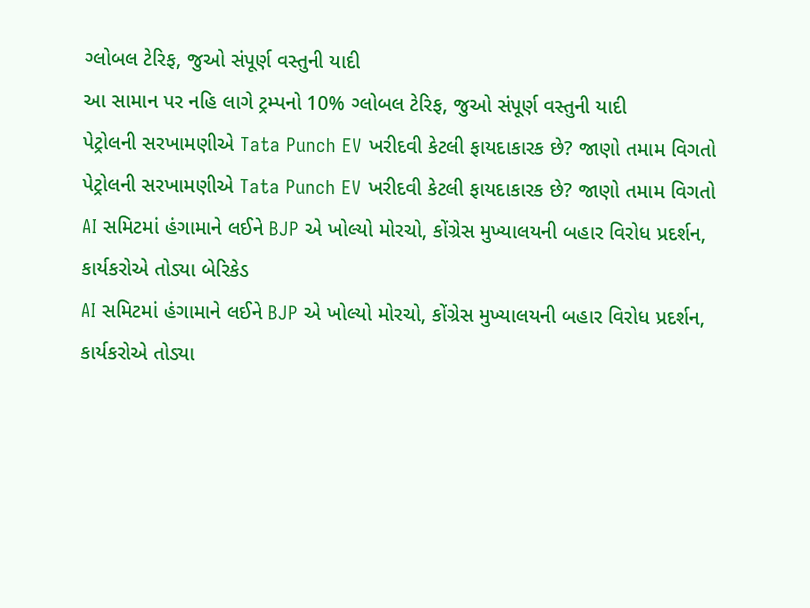ગ્લોબલ ટેરિફ, જુઓ સંપૂર્ણ વસ્તુની યાદી
આ સામાન પર નહિ લાગે ટ્રમ્પનો 10% ગ્લોબલ ટેરિફ, જુઓ સંપૂર્ણ વસ્તુની યાદી
પેટ્રોલની સરખામણીએ Tata Punch EV ખરીદવી કેટલી ફાયદાકારક છે? જાણો તમામ વિગતો
પેટ્રોલની સરખામણીએ Tata Punch EV ખરીદવી કેટલી ફાયદાકારક છે? જાણો તમામ વિગતો
AI સમિટમાં હંગામાને લઈને BJP એ ખોલ્યો મોરચો, કોંગ્રેસ મુખ્યાલયની બહાર વિરોધ પ્રદર્શન, કાર્યકરોએ તોડ્યા બેરિકેડ
AI સમિટમાં હંગામાને લઈને BJP એ ખોલ્યો મોરચો, કોંગ્રેસ મુખ્યાલયની બહાર વિરોધ પ્રદર્શન, કાર્યકરોએ તોડ્યા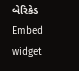બેરિકેડ
Embed widget